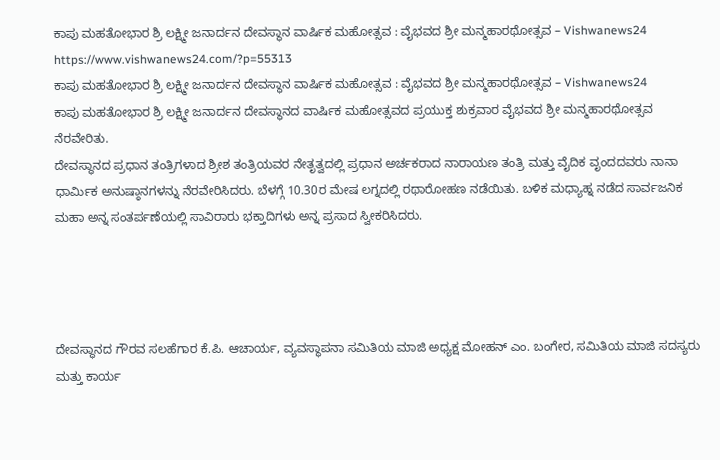ಕಾಪು ಮಹತೋಭಾರ ಶ್ರಿ ಲಕ್ಷ್ಮೀ ಜನಾರ್ದನ ದೇವಸ್ಥಾನ ವಾರ್ಷಿಕ ಮಹೋತ್ಸವ : ವೈಭವದ ಶ್ರೀ ಮನ್ಮಹಾರಥೋತ್ಸವ – Vishwanews24 https://www.vishwanews24.com/?p=55313
ಕಾಪು ಮಹತೋಭಾರ ಶ್ರಿ ಲಕ್ಷ್ಮೀ ಜನಾರ್ದನ ದೇವಸ್ಥಾನ ವಾರ್ಷಿಕ ಮಹೋತ್ಸವ : ವೈಭವದ ಶ್ರೀ ಮನ್ಮಹಾರಥೋತ್ಸವ – Vishwanews24
ಕಾಪು ಮಹತೋಭಾರ ಶ್ರಿ ಲಕ್ಷ್ಮೀ ಜನಾರ್ದನ ದೇವಸ್ಥಾನದ ವಾರ್ಷಿಕ ಮಹೋತ್ಸವದ ಪ್ರಯುಕ್ತ ಶುಕ್ರವಾರ ವೈಭವದ ಶ್ರೀ ಮನ್ಮಹಾರಥೋತ್ಸವ ನೆರವೇರಿತು.
ದೇವಸ್ಥಾನದ ಪ್ರಧಾನ ತಂತ್ರಿಗಳಾದ ಶ್ರೀಶ ತಂತ್ರಿಯವರ ನೇತೃತ್ವದಲ್ಲಿ ಪ್ರಧಾನ ಅರ್ಚಕರಾದ ನಾರಾಯಣ ತಂತ್ರಿ ಮತ್ತು ವೈದಿಕ ವೃಂದದವರು ನಾನಾ ಧಾರ್ಮಿಕ ಅನುಷ್ಠಾನಗಳನ್ನು ನೆರವೇರಿಸಿದರು. ಬೆಳಗ್ಗೆ 10.30ರ ಮೇಷ ಲಗ್ನದಲ್ಲಿ ರಥಾರೋಹಣ ನಡೆಯಿತು. ಬಳಿಕ ಮಧ್ಯಾಹ್ನ ನಡೆದ ಸಾರ್ವಜನಿಕ ಮಹಾ ಅನ್ನ ಸಂತರ್ಪಣೆಯಲ್ಲಿ ಸಾವಿರಾರು ಭಕ್ತಾದಿಗಳು ಅನ್ನ ಪ್ರಸಾದ ಸ್ವೀಕರಿಸಿದರು.




ದೇವಸ್ಥಾನದ ಗೌರವ ಸಲಹೆಗಾರ ಕೆ.ಪಿ. ಆಚಾರ್ಯ, ವ್ಯವಸ್ಥಾಪನಾ ಸಮಿತಿಯ ಮಾಜಿ ಅಧ್ಯಕ್ಷ ಮೋಹನ್ ಎಂ. ಬಂಗೇರ, ಸಮಿತಿಯ ಮಾಜಿ ಸದಸ್ಯರು ಮತ್ತು ಕಾರ್ಯ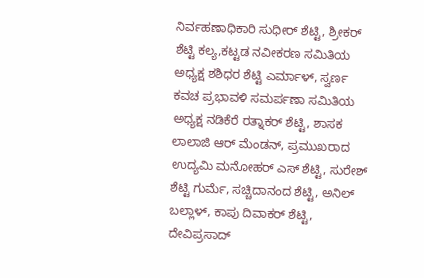ನಿರ್ವಹಣಾಧಿಕಾರಿ ಸುಧೀರ್ ಶೆಟ್ಟಿ, ಶ್ರೀಕರ್ ಶೆಟ್ಟಿ ಕಲ್ಯ,ಕಟ್ಟಡ ನವೀಕರಣ ಸಮಿತಿಯ ಅಧ್ಯಕ್ಷ ಶಶಿಧರ ಶೆಟ್ಟಿ ಎರ್ಮಾಳ್, ಸ್ವರ್ಣ ಕವಚ ಪ್ರಭಾವಳಿ ಸಮರ್ಪಣಾ ಸಮಿತಿಯ ಅಧ್ಯಕ್ಷ ನಡಿಕೆರೆ ರತ್ನಾಕರ್ ಶೆಟ್ಟಿ, ಶಾಸಕ ಲಾಲಾಜಿ ಆರ್ ಮೆಂಡನ್, ಪ್ರಮುಖರಾದ ಉದ್ಯಮಿ ಮನೋಹರ್ ಎಸ್ ಶೆಟ್ಟಿ, ಸುರೇಶ್ ಶೆಟ್ಟಿ ಗುರ್ಮೆ, ಸಚ್ಚಿದಾನಂದ ಶೆಟ್ಟಿ, ಅನಿಲ್ ಬಲ್ಲಾಳ್, ಕಾಪು ದಿವಾಕರ್ ಶೆಟ್ಟಿ, ದೇವಿಪ್ರಸಾದ್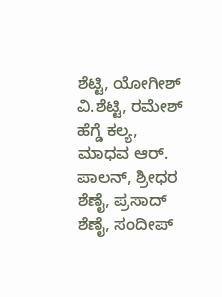ಶೆಟ್ಟಿ, ಯೋಗೀಶ್ ವಿ.ಶೆಟ್ಟಿ, ರಮೇಶ್ ಹೆಗ್ಡೆ ಕಲ್ಯ, ಮಾಧವ ಆರ್. ಪಾಲನ್, ಶ್ರೀಧರ ಶೆಣೈ, ಪ್ರಸಾದ್ ಶೆಣೈ, ಸಂದೀಪ್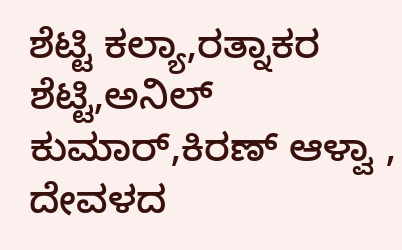ಶೆಟ್ಟಿ ಕಲ್ಯಾ,ರತ್ನಾಕರ ಶೆಟ್ಟಿ,ಅನಿಲ್ ಕುಮಾರ್,ಕಿರಣ್ ಆಳ್ವಾ , ದೇವಳದ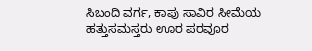ಸಿಬಂದಿ ವರ್ಗ, ಕಾಪು ಸಾವಿರ ಸೀಮೆಯ ಹತ್ತುಸಮಸ್ತರು ಊರ ಪರವೂರ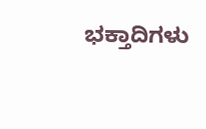ಭಕ್ತಾದಿಗಳು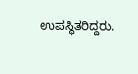ಉಪಸ್ಥಿತರಿದ್ದರು.